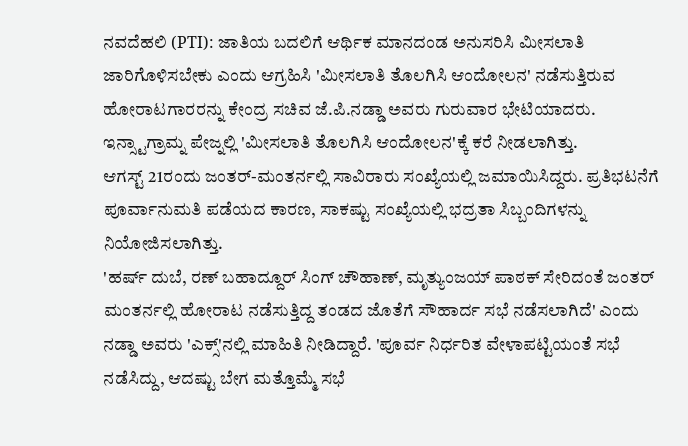ನವದೆಹಲಿ (PTI): ಜಾತಿಯ ಬದಲಿಗೆ ಆರ್ಥಿಕ ಮಾನದಂಡ ಅನುಸರಿಸಿ ಮೀಸಲಾತಿ ಜಾರಿಗೊಳಿಸಬೇಕು ಎಂದು ಆಗ್ರಹಿಸಿ 'ಮೀಸಲಾತಿ ತೊಲಗಿಸಿ ಆಂದೋಲನ' ನಡೆಸುತ್ತಿರುವ ಹೋರಾಟಗಾರರನ್ನು ಕೇಂದ್ರ ಸಚಿವ ಜೆ.ಪಿ.ನಡ್ಡಾ ಅವರು ಗುರುವಾರ ಭೇಟಿಯಾದರು.
ಇನ್ಸ್ಟಾಗ್ರಾಮ್ನ ಪೇಜ್ನಲ್ಲಿ 'ಮೀಸಲಾತಿ ತೊಲಗಿಸಿ ಆಂದೋಲನ'ಕ್ಕೆ ಕರೆ ನೀಡಲಾಗಿತ್ತು.
ಆಗಸ್ಟ್ 21ರಂದು ಜಂತರ್-ಮಂತರ್ನಲ್ಲಿ ಸಾವಿರಾರು ಸಂಖ್ಯೆಯಲ್ಲಿ ಜಮಾಯಿಸಿದ್ದರು. ಪ್ರತಿಭಟನೆಗೆ ಪೂರ್ವಾನುಮತಿ ಪಡೆಯದ ಕಾರಣ, ಸಾಕಷ್ಟು ಸಂಖ್ಯೆಯಲ್ಲಿ ಭದ್ರತಾ ಸಿಬ್ಬಂದಿಗಳನ್ನು ನಿಯೋಜಿಸಲಾಗಿತ್ತು.
'ಹರ್ಷ್ ದುಬೆ, ರಣ್ ಬಹಾದ್ದೂರ್ ಸಿಂಗ್ ಚೌಹಾಣ್, ಮೃತ್ಯುಂಜಯ್ ಪಾಠಕ್ ಸೇರಿದಂತೆ ಜಂತರ್ ಮಂತರ್ನಲ್ಲಿ ಹೋರಾಟ ನಡೆಸುತ್ತಿದ್ದ ತಂಡದ ಜೊತೆಗೆ ಸೌಹಾರ್ದ ಸಭೆ ನಡೆಸಲಾಗಿದೆ' ಎಂದು ನಡ್ಡಾ ಅವರು 'ಎಕ್ಸ್'ನಲ್ಲಿ ಮಾಹಿತಿ ನೀಡಿದ್ದಾರೆ. 'ಪೂರ್ವ ನಿರ್ಧರಿತ ವೇಳಾಪಟ್ಟಿಯಂತೆ ಸಭೆ ನಡೆಸಿದ್ದು, ಆದಷ್ಟು ಬೇಗ ಮತ್ತೊಮ್ಮೆ ಸಭೆ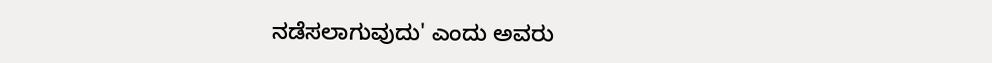ನಡೆಸಲಾಗುವುದು' ಎಂದು ಅವರು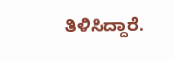ತಿಳಿಸಿದ್ದಾರೆ.